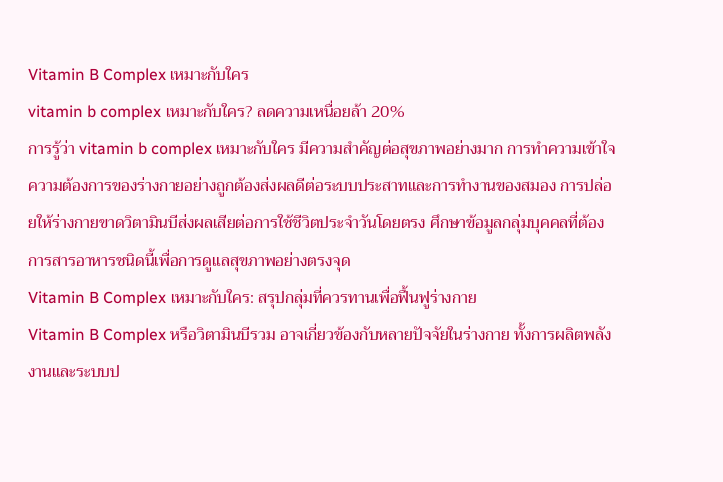Vitamin B Complex เหมาะกับใคร
vitamin b complex เหมาะกับใคร? ลดความเหนื่อยล้า 20%
การรู้ว่า vitamin b complex เหมาะกับใคร มีความสำคัญต่อสุขภาพอย่างมาก การทำความเข้าใจความต้องการของร่างกายอย่างถูกต้องส่งผลดีต่อระบบประสาทและการทำงานของสมอง การปล่อยให้ร่างกายขาดวิตามินบีส่งผลเสียต่อการใช้ชีวิตประจำวันโดยตรง ศึกษาข้อมูลกลุ่มบุคคลที่ต้องการสารอาหารชนิดนี้เพื่อการดูแลสุขภาพอย่างตรงจุด
Vitamin B Complex เหมาะกับใคร: สรุปกลุ่มที่ควรทานเพื่อฟื้นฟูร่างกาย
Vitamin B Complex หรือวิตามินบีรวม อาจเกี่ยวข้องกับหลายปัจจัยในร่างกาย ทั้งการผลิตพลังงานและระบบป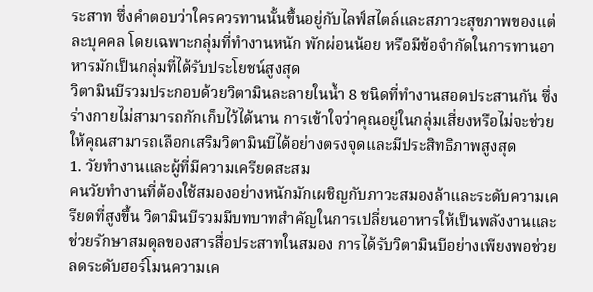ระสาท ซึ่งคำตอบว่าใครควรทานนั้นขึ้นอยู่กับไลฟ์สไตล์และสภาวะสุขภาพของแต่ละบุคคล โดยเฉพาะกลุ่มที่ทำงานหนัก พักผ่อนน้อย หรือมีข้อจำกัดในการทานอาหารมักเป็นกลุ่มที่ได้รับประโยชน์สูงสุด
วิตามินบีรวมประกอบด้วยวิตามินละลายในน้ำ 8 ชนิดที่ทำงานสอดประสานกัน ซึ่งร่างกายไม่สามารถกักเก็บไว้ได้นาน การเข้าใจว่าคุณอยู่ในกลุ่มเสี่ยงหรือไม่จะช่วยให้คุณสามารถเลือกเสริมวิตามินบีได้อย่างตรงจุดและมีประสิทธิภาพสูงสุด
1. วัยทำงานและผู้ที่มีความเครียดสะสม
คนวัยทำงานที่ต้องใช้สมองอย่างหนักมักเผชิญกับภาวะสมองล้าและระดับความเครียดที่สูงขึ้น วิตามินบีรวมมีบทบาทสำคัญในการเปลี่ยนอาหารให้เป็นพลังงานและช่วยรักษาสมดุลของสารสื่อประสาทในสมอง การได้รับวิตามินบีอย่างเพียงพอช่วยลดระดับฮอร์โมนความเค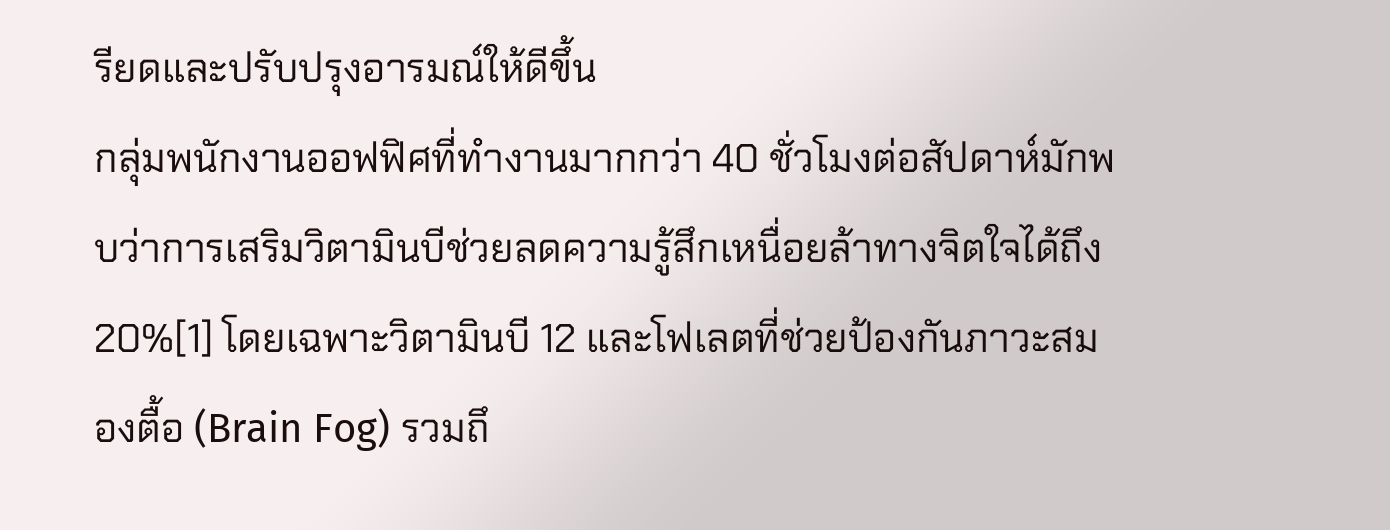รียดและปรับปรุงอารมณ์ให้ดีขึ้น
กลุ่มพนักงานออฟฟิศที่ทำงานมากกว่า 40 ชั่วโมงต่อสัปดาห์มักพบว่าการเสริมวิตามินบีช่วยลดความรู้สึกเหนื่อยล้าทางจิตใจได้ถึง 20%[1] โดยเฉพาะวิตามินบี 12 และโฟเลตที่ช่วยป้องกันภาวะสมองตื้อ (Brain Fog) รวมถึ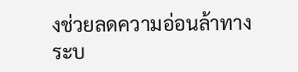งช่วยลดความอ่อนล้าทางระบ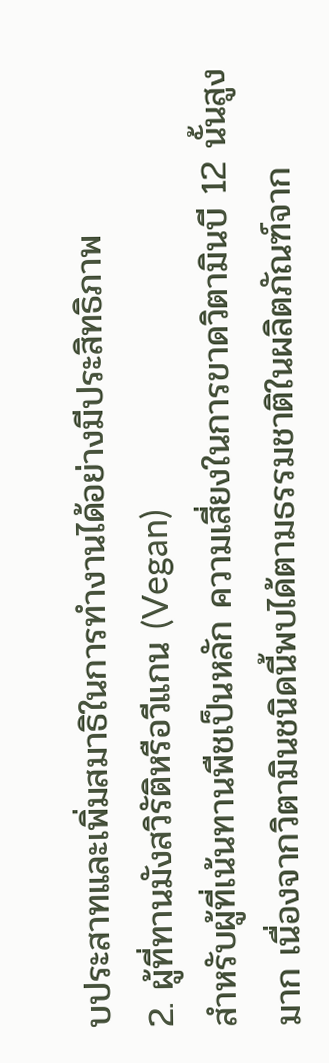บประสาทและเพิ่มสมาธิในการทำงานได้อย่างมีประสิทธิภาพ
2. ผู้ที่ทานมังสวิรัติหรือวีแกน (Vegan)
สำหรับผู้ที่เน้นทานพืชเป็นหลัก ความเสี่ยงในการขาดวิตามินบี 12 นั้นสูงมาก เนื่องจากวิตามินชนิดนี้พบได้ตามธรรมชาติในผลิตภัณฑ์จาก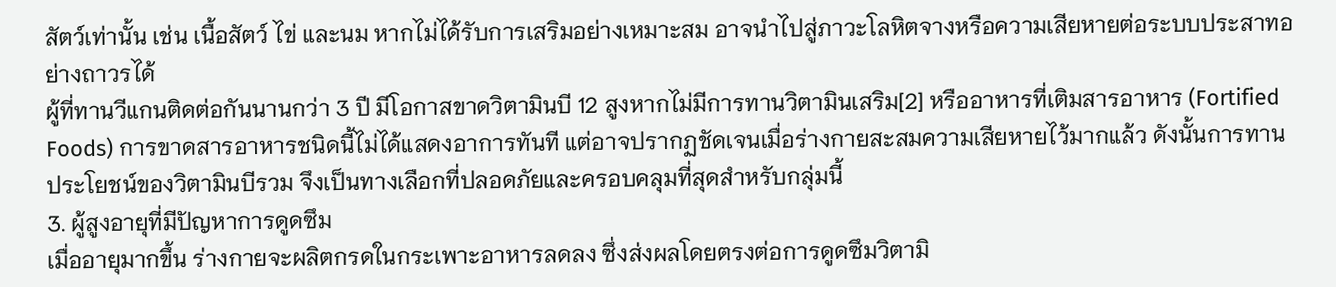สัตว์เท่านั้น เช่น เนื้อสัตว์ ไข่ และนม หากไม่ได้รับการเสริมอย่างเหมาะสม อาจนำไปสู่ภาวะโลหิตจางหรือความเสียหายต่อระบบประสาทอย่างถาวรได้
ผู้ที่ทานวีแกนติดต่อกันนานกว่า 3 ปี มีโอกาสขาดวิตามินบี 12 สูงหากไม่มีการทานวิตามินเสริม[2] หรืออาหารที่เติมสารอาหาร (Fortified Foods) การขาดสารอาหารชนิดนี้ไม่ได้แสดงอาการทันที แต่อาจปรากฏชัดเจนเมื่อร่างกายสะสมความเสียหายไว้มากแล้ว ดังนั้นการทาน ประโยชน์ของวิตามินบีรวม จึงเป็นทางเลือกที่ปลอดภัยและครอบคลุมที่สุดสำหรับกลุ่มนี้
3. ผู้สูงอายุที่มีปัญหาการดูดซึม
เมื่ออายุมากขึ้น ร่างกายจะผลิตกรดในกระเพาะอาหารลดลง ซึ่งส่งผลโดยตรงต่อการดูดซึมวิตามิ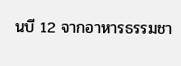นบี 12 จากอาหารธรรมชา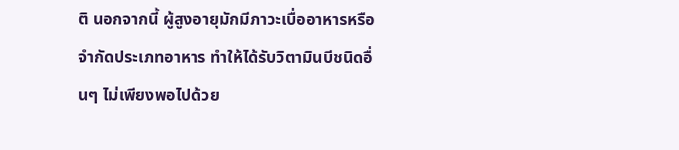ติ นอกจากนี้ ผู้สูงอายุมักมีภาวะเบื่ออาหารหรือจำกัดประเภทอาหาร ทำให้ได้รับวิตามินบีชนิดอื่นๆ ไม่เพียงพอไปด้วย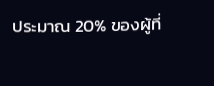ประมาณ 20% ของผู้ที่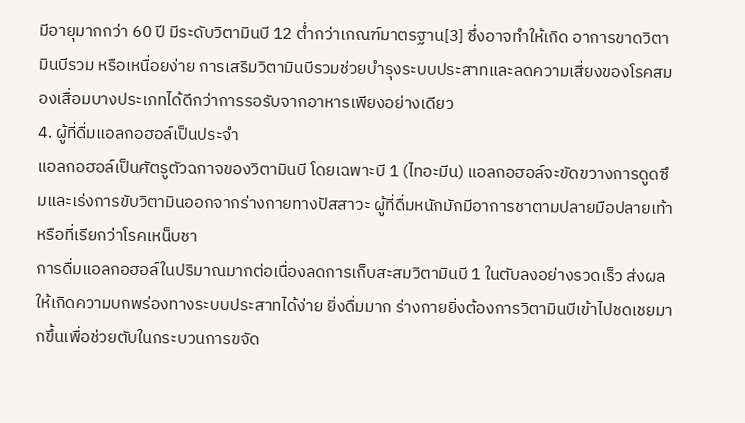มีอายุมากกว่า 60 ปี มีระดับวิตามินบี 12 ต่ำกว่าเกณฑ์มาตรฐาน[3] ซึ่งอาจทำให้เกิด อาการขาดวิตามินบีรวม หรือเหนื่อยง่าย การเสริมวิตามินบีรวมช่วยบำรุงระบบประสาทและลดความเสี่ยงของโรคสมองเสื่อมบางประเภทได้ดีกว่าการรอรับจากอาหารเพียงอย่างเดียว
4. ผู้ที่ดื่มแอลกอฮอล์เป็นประจำ
แอลกอฮอล์เป็นศัตรูตัวฉกาจของวิตามินบี โดยเฉพาะบี 1 (ไทอะมีน) แอลกอฮอล์จะขัดขวางการดูดซึมและเร่งการขับวิตามินออกจากร่างกายทางปัสสาวะ ผู้ที่ดื่มหนักมักมีอาการชาตามปลายมือปลายเท้าหรือที่เรียกว่าโรคเหน็บชา
การดื่มแอลกอฮอล์ในปริมาณมากต่อเนื่องลดการเก็บสะสมวิตามินบี 1 ในตับลงอย่างรวดเร็ว ส่งผลให้เกิดความบกพร่องทางระบบประสาทได้ง่าย ยิ่งดื่มมาก ร่างกายยิ่งต้องการวิตามินบีเข้าไปชดเชยมากขึ้นเพื่อช่วยตับในกระบวนการขจัด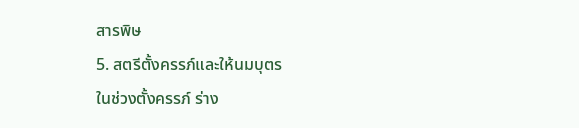สารพิษ
5. สตรีตั้งครรภ์และให้นมบุตร
ในช่วงตั้งครรภ์ ร่าง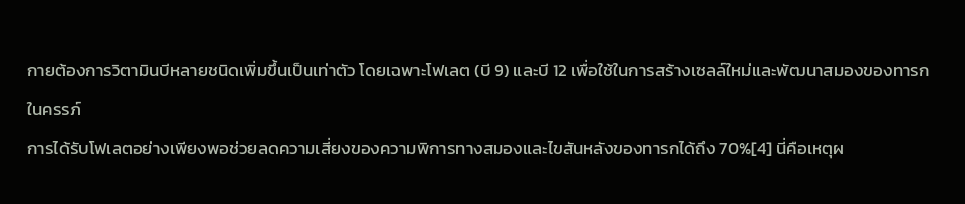กายต้องการวิตามินบีหลายชนิดเพิ่มขึ้นเป็นเท่าตัว โดยเฉพาะโฟเลต (บี 9) และบี 12 เพื่อใช้ในการสร้างเซลล์ใหม่และพัฒนาสมองของทารกในครรภ์
การได้รับโฟเลตอย่างเพียงพอช่วยลดความเสี่ยงของความพิการทางสมองและไขสันหลังของทารกได้ถึง 70%[4] นี่คือเหตุผ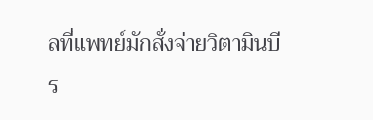ลที่แพทย์มักสั่งจ่ายวิตามินบีร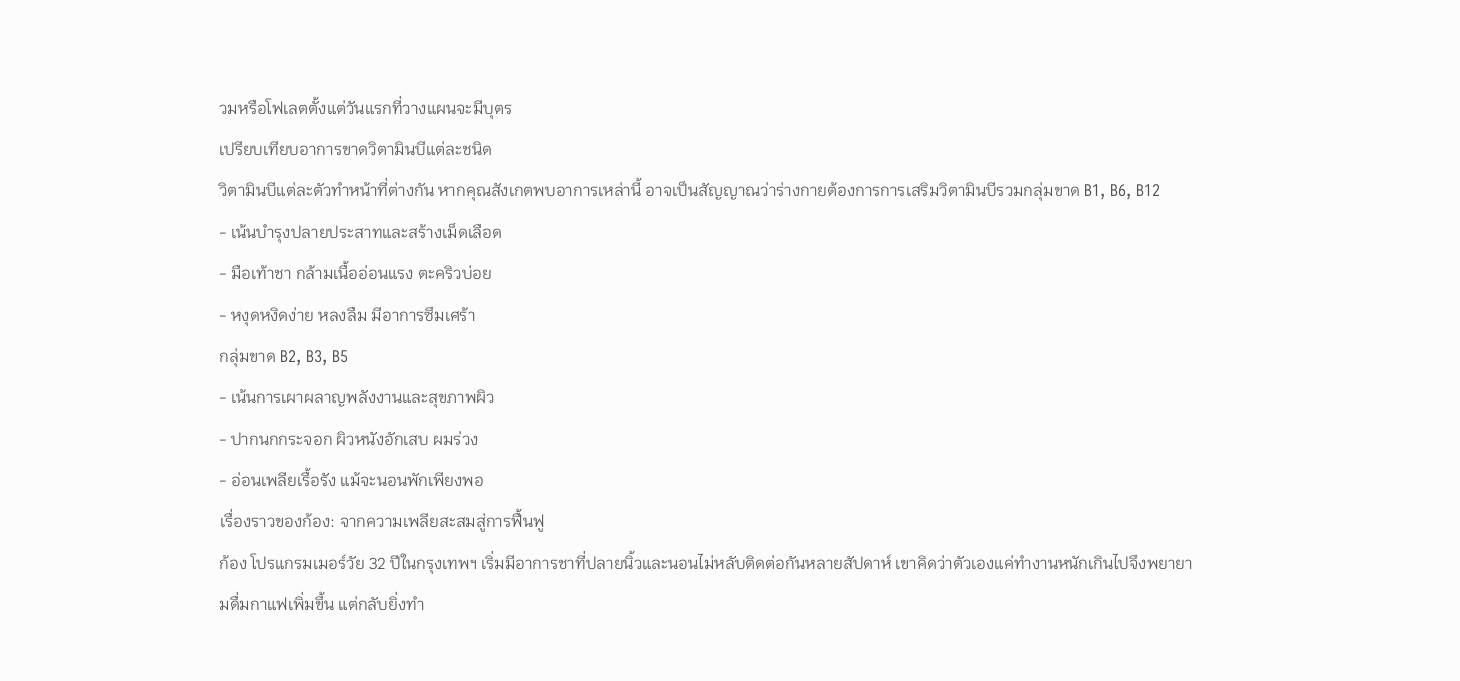วมหรือโฟเลตตั้งแต่วันแรกที่วางแผนจะมีบุตร
เปรียบเทียบอาการขาดวิตามินบีแต่ละชนิด
วิตามินบีแต่ละตัวทำหน้าที่ต่างกัน หากคุณสังเกตพบอาการเหล่านี้ อาจเป็นสัญญาณว่าร่างกายต้องการการเสริมวิตามินบีรวมกลุ่มขาด B1, B6, B12
- เน้นบำรุงปลายประสาทและสร้างเม็ดเลือด
- มือเท้าชา กล้ามเนื้ออ่อนแรง ตะคริวบ่อย
- หงุดหงิดง่าย หลงลืม มีอาการซึมเศร้า
กลุ่มขาด B2, B3, B5
- เน้นการเผาผลาญพลังงานและสุขภาพผิว
- ปากนกกระจอก ผิวหนังอักเสบ ผมร่วง
- อ่อนเพลียเรื้อรัง แม้จะนอนพักเพียงพอ
เรื่องราวของก้อง: จากความเพลียสะสมสู่การฟื้นฟู
ก้อง โปรแกรมเมอร์วัย 32 ปีในกรุงเทพฯ เริ่มมีอาการชาที่ปลายนิ้วและนอนไม่หลับติดต่อกันหลายสัปดาห์ เขาคิดว่าตัวเองแค่ทำงานหนักเกินไปจึงพยายามดื่มกาแฟเพิ่มขึ้น แต่กลับยิ่งทำ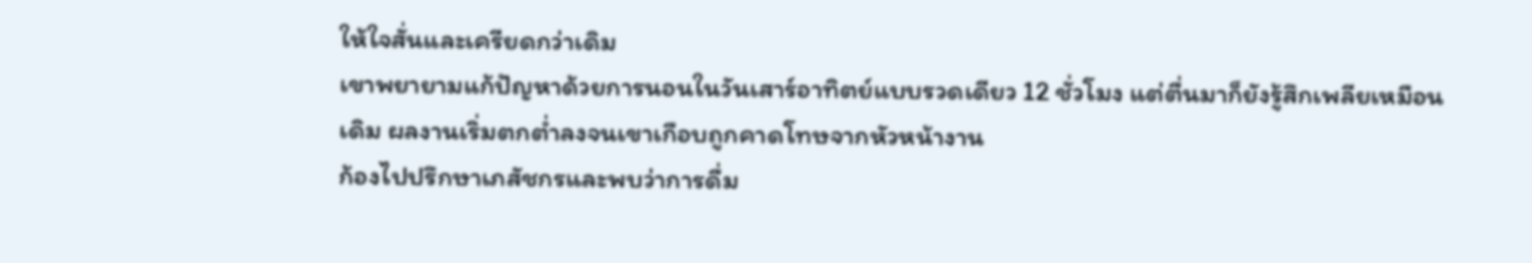ให้ใจสั่นและเครียดกว่าเดิม
เขาพยายามแก้ปัญหาด้วยการนอนในวันเสาร์อาทิตย์แบบรวดเดียว 12 ชั่วโมง แต่ตื่นมาก็ยังรู้สึกเพลียเหมือนเดิม ผลงานเริ่มตกต่ำลงจนเขาเกือบถูกคาดโทษจากหัวหน้างาน
ก้องไปปรึกษาเภสัชกรและพบว่าการดื่ม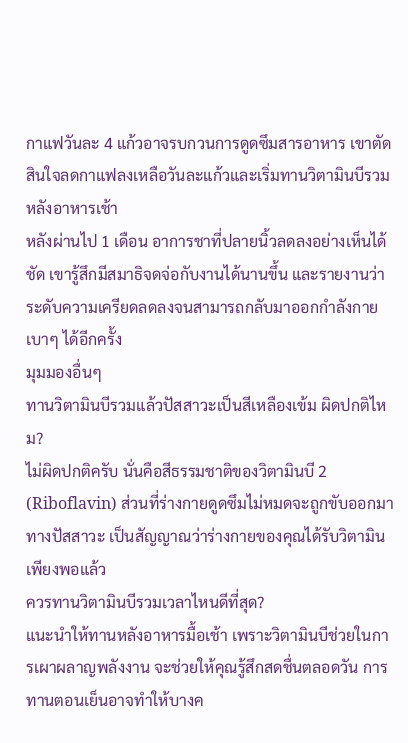กาแฟวันละ 4 แก้วอาจรบกวนการดูดซึมสารอาหาร เขาตัดสินใจลดกาแฟลงเหลือวันละแก้วและเริ่มทานวิตามินบีรวมหลังอาหารเช้า
หลังผ่านไป 1 เดือน อาการชาที่ปลายนิ้วลดลงอย่างเห็นได้ชัด เขารู้สึกมีสมาธิจดจ่อกับงานได้นานขึ้น และรายงานว่าระดับความเครียดลดลงจนสามารถกลับมาออกกำลังกายเบาๆ ได้อีกครั้ง
มุมมองอื่นๆ
ทานวิตามินบีรวมแล้วปัสสาวะเป็นสีเหลืองเข้ม ผิดปกติไหม?
ไม่ผิดปกติครับ นั่นคือสีธรรมชาติของวิตามินบี 2 (Riboflavin) ส่วนที่ร่างกายดูดซึมไม่หมดจะถูกขับออกมาทางปัสสาวะ เป็นสัญญาณว่าร่างกายของคุณได้รับวิตามินเพียงพอแล้ว
ควรทานวิตามินบีรวมเวลาไหนดีที่สุด?
แนะนำให้ทานหลังอาหารมื้อเช้า เพราะวิตามินบีช่วยในการเผาผลาญพลังงาน จะช่วยให้คุณรู้สึกสดชื่นตลอดวัน การทานตอนเย็นอาจทำให้บางค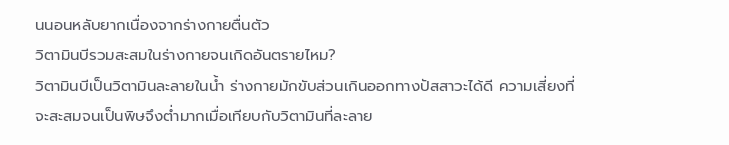นนอนหลับยากเนื่องจากร่างกายตื่นตัว
วิตามินบีรวมสะสมในร่างกายจนเกิดอันตรายไหม?
วิตามินบีเป็นวิตามินละลายในน้ำ ร่างกายมักขับส่วนเกินออกทางปัสสาวะได้ดี ความเสี่ยงที่จะสะสมจนเป็นพิษจึงต่ำมากเมื่อเทียบกับวิตามินที่ละลาย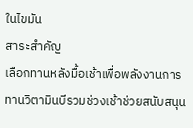ในไขมัน
สาระสำคัญ
เลือกทานหลังมื้อเช้าเพื่อพลังงานการทานวิตามินบีรวมช่วงเช้าช่วยสนับสนุน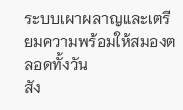ระบบเผาผลาญและเตรียมความพร้อมให้สมองตลอดทั้งวัน
สัง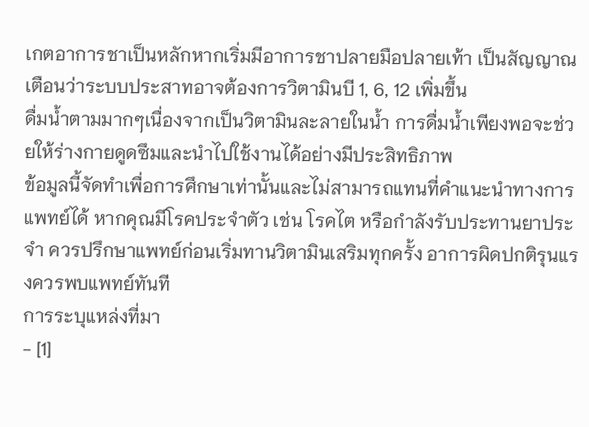เกตอาการชาเป็นหลักหากเริ่มมีอาการชาปลายมือปลายเท้า เป็นสัญญาณเตือนว่าระบบประสาทอาจต้องการวิตามินบี 1, 6, 12 เพิ่มขึ้น
ดื่มน้ำตามมากๆเนื่องจากเป็นวิตามินละลายในน้ำ การดื่มน้ำเพียงพอจะช่วยให้ร่างกายดูดซึมและนำไปใช้งานได้อย่างมีประสิทธิภาพ
ข้อมูลนี้จัดทำเพื่อการศึกษาเท่านั้นและไม่สามารถแทนที่คำแนะนำทางการแพทย์ได้ หากคุณมีโรคประจำตัว เช่น โรคไต หรือกำลังรับประทานยาประจำ ควรปรึกษาแพทย์ก่อนเริ่มทานวิตามินเสริมทุกครั้ง อาการผิดปกติรุนแรงควรพบแพทย์ทันที
การระบุแหล่งที่มา
- [1]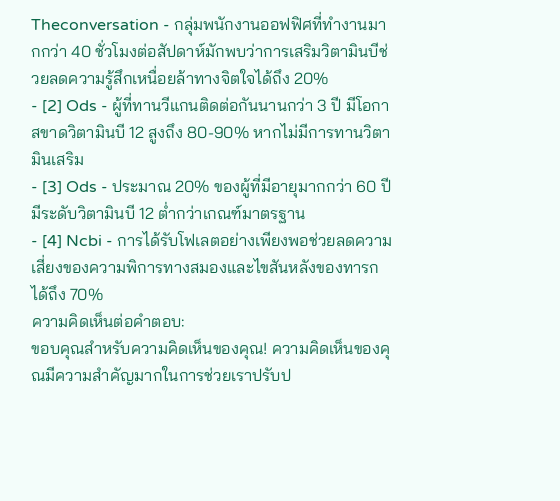Theconversation - กลุ่มพนักงานออฟฟิศที่ทำงานมากกว่า 40 ชั่วโมงต่อสัปดาห์มักพบว่าการเสริมวิตามินบีช่วยลดความรู้สึกเหนื่อยล้าทางจิตใจได้ถึง 20%
- [2] Ods - ผู้ที่ทานวีแกนติดต่อกันนานกว่า 3 ปี มีโอกาสขาดวิตามินบี 12 สูงถึง 80-90% หากไม่มีการทานวิตามินเสริม
- [3] Ods - ประมาณ 20% ของผู้ที่มีอายุมากกว่า 60 ปี มีระดับวิตามินบี 12 ต่ำกว่าเกณฑ์มาตรฐาน
- [4] Ncbi - การได้รับโฟเลตอย่างเพียงพอช่วยลดความเสี่ยงของความพิการทางสมองและไขสันหลังของทารกได้ถึง 70%
ความคิดเห็นต่อคำตอบ:
ขอบคุณสำหรับความคิดเห็นของคุณ! ความคิดเห็นของคุณมีความสำคัญมากในการช่วยเราปรับป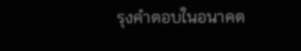รุงคำตอบในอนาคต